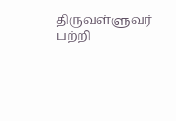திருவள்ளுவர் பற்றி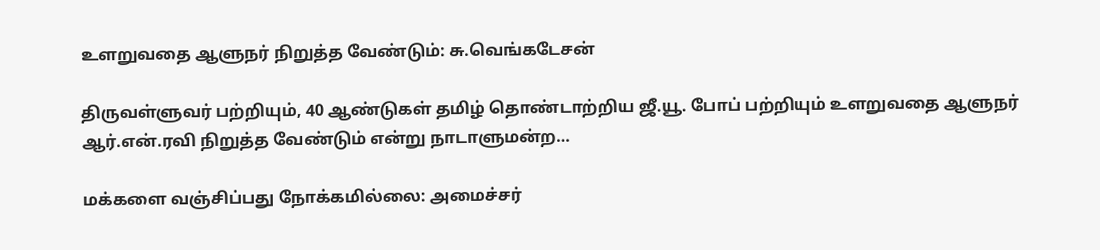உளறுவதை ஆளுநர் நிறுத்த வேண்டும்: சு.வெங்கடேசன்

திருவள்ளுவர் பற்றியும், 40 ஆண்டுகள் தமிழ் தொண்டாற்றிய ஜீ.யூ. போப் பற்றியும் உளறுவதை ஆளுநர் ஆர்.என்.ரவி நிறுத்த வேண்டும் என்று நாடாளுமன்ற…

மக்களை வஞ்சிப்பது நோக்கமில்லை: அமைச்சர்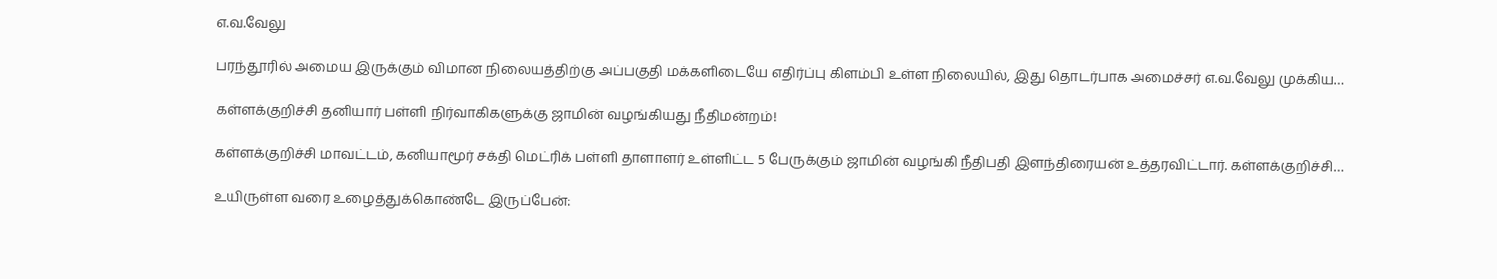எ.வ.வேலு

பரந்தூரில் அமைய இருக்கும் விமான நிலையத்திற்கு அப்பகுதி மக்களிடையே எதிர்ப்பு கிளம்பி உள்ள நிலையில், இது தொடர்பாக அமைச்சர் எ.வ.வேலு முக்கிய…

கள்ளக்குறிச்சி தனியார் பள்ளி நிர்வாகிகளுக்கு ஜாமின் வழங்கியது நீதிமன்றம்!

கள்ளக்குறிச்சி மாவட்டம், கனியாமூர் சக்தி மெட்ரிக் பள்ளி தாளாளர் உள்ளிட்ட 5 பேருக்கும் ஜாமின் வழங்கி நீதிபதி இளந்திரையன் உத்தரவிட்டார். கள்ளக்குறிச்சி…

உயிருள்ள வரை உழைத்துக்கொண்டே இருப்பேன்: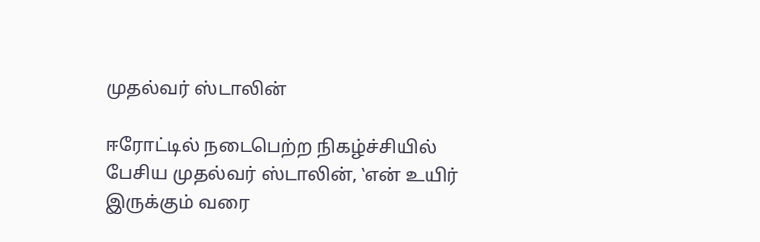முதல்வர் ஸ்டாலின்

ஈரோட்டில் நடைபெற்ற நிகழ்ச்சியில் பேசிய முதல்வர் ஸ்டாலின், ‛என் உயிர் இருக்கும் வரை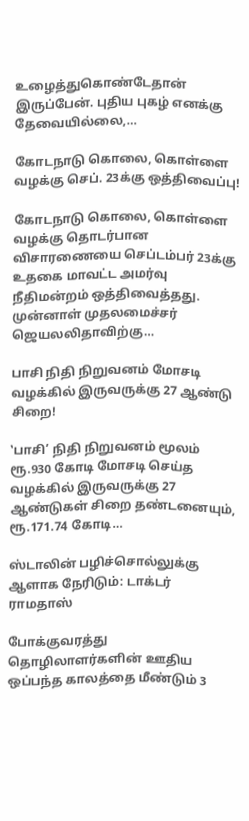உழைத்துகொண்டேதான் இருப்பேன். புதிய புகழ் எனக்கு தேவையில்லை,…

கோடநாடு கொலை, கொள்ளை வழக்கு செப். 23க்கு ஒத்திவைப்பு!

கோடநாடு கொலை, கொள்ளை வழக்கு தொடர்பான விசாரணையை செப்டம்பர் 23க்கு உதகை மாவட்ட அமர்வு நீதிமன்றம் ஒத்திவைத்தது. முன்னாள் முதலமைச்சர் ஜெயலலிதாவிற்கு…

பாசி நிதி நிறுவனம் மோசடி வழக்கில் இருவருக்கு 27 ஆண்டு சிறை!

‛பாசி’ நிதி நிறுவனம் மூலம் ரூ.930 கோடி மோசடி செய்த வழக்கில் இருவருக்கு 27 ஆண்டுகள் சிறை தண்டனையும், ரூ.171.74 கோடி…

ஸ்டாலின் பழிச்சொல்லுக்கு ஆளாக நேரிடும்: டாக்டர் ராமதாஸ்

போக்குவரத்து தொழிலாளர்களின் ஊதிய ஒப்பந்த காலத்தை மீண்டும் 3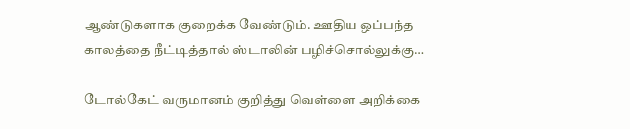ஆண்டுகளாக குறைக்க வேண்டும். ஊதிய ஒப்பந்த காலத்தை நீட்டித்தால் ஸ்டாலின் பழிச்சொல்லுக்கு…

டோல்கேட் வருமானம் குறித்து வெள்ளை அறிக்கை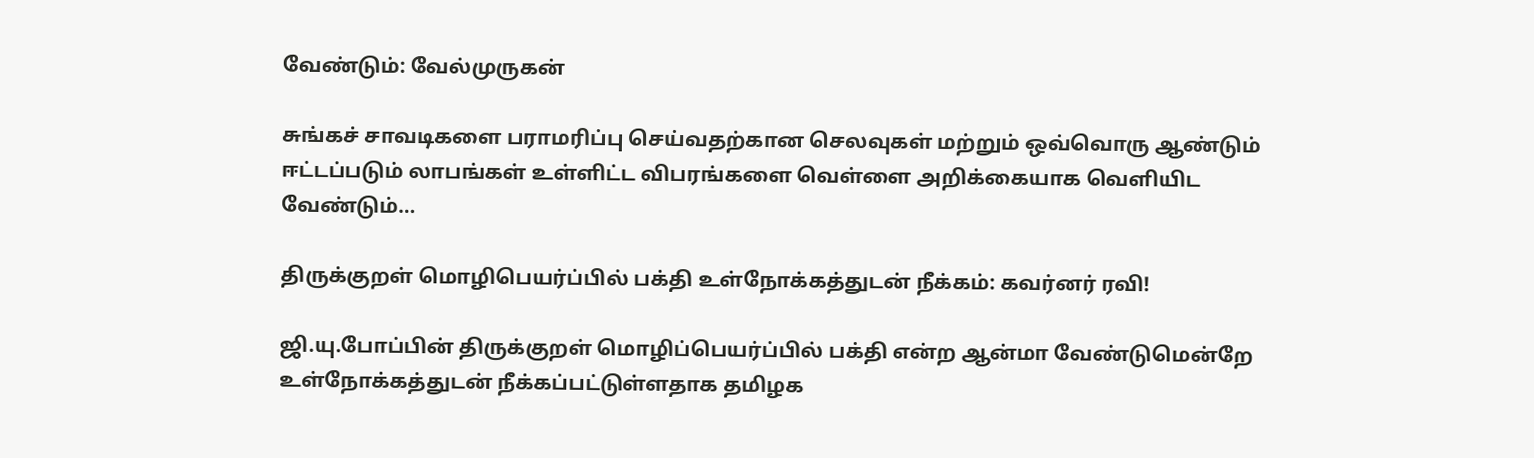வேண்டும்: வேல்முருகன்

சுங்கச் சாவடிகளை பராமரிப்பு செய்வதற்கான செலவுகள் மற்றும் ஒவ்வொரு ஆண்டும் ஈட்டப்படும் லாபங்கள் உள்ளிட்ட விபரங்களை வெள்ளை அறிக்கையாக வெளியிட வேண்டும்…

திருக்குறள் மொழிபெயர்ப்பில் பக்தி உள்நோக்கத்துடன் நீக்கம்: கவர்னர் ரவி!

ஜி.யு.போப்பின் திருக்குறள் மொழிப்பெயர்ப்பில் பக்தி என்ற ஆன்மா வேண்டுமென்றே உள்நோக்கத்துடன் நீக்கப்பட்டுள்ளதாக தமிழக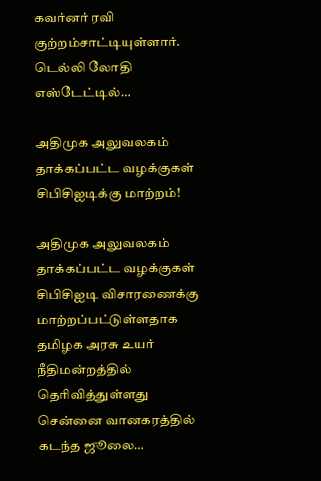கவர்னர் ரவி குற்றம்சாட்டியுள்ளார். டெல்லி லோதி எஸ்டேட்டில்…

அதிமுக அலுவலகம் தாக்கப்பட்ட வழக்குகள் சிபிசிஐடிக்கு மாற்றம்!

அதிமுக அலுவலகம் தாக்கப்பட்ட வழக்குகள் சிபிசிஐடி விசாரணைக்கு மாற்றப்பட்டுள்ளதாக தமிழக அரசு உயர் நீதிமன்றத்தில் தெரிவித்துள்ளது சென்னை வானகரத்தில் கடந்த ஜூலை…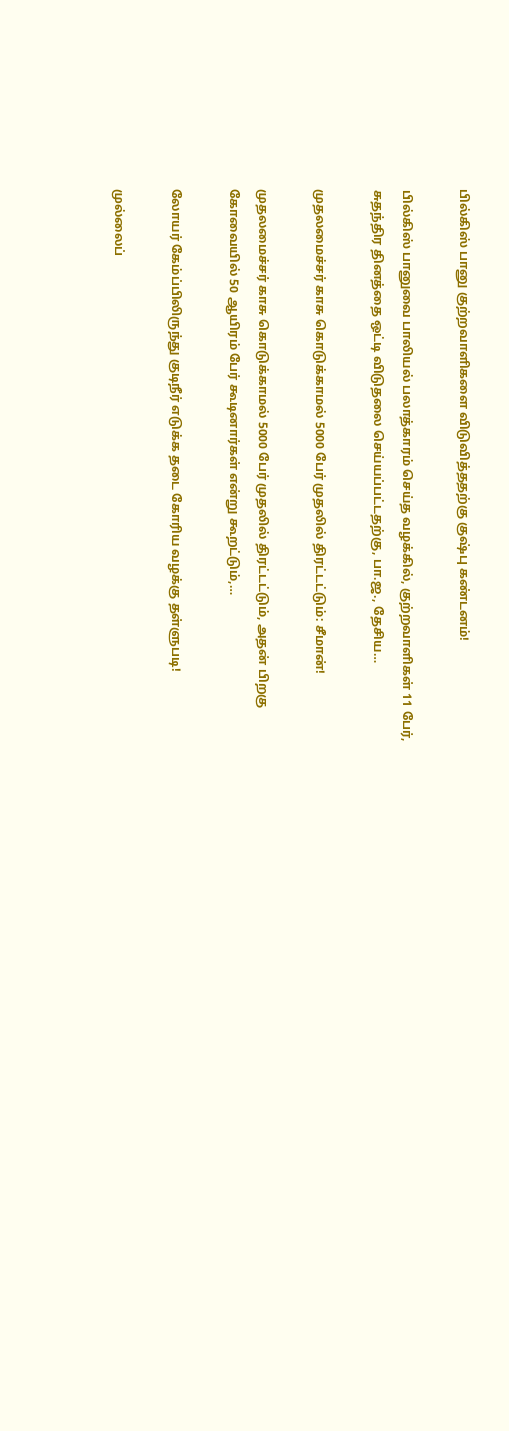பில்கிஸ் பானு குற்றவாளிகளை விடுவித்ததற்கு குஷ்பு கண்டனம்!

பில்கிஸ் பானுவை பாலியல் பலாத்காரம் செய்த வழக்கில், குற்றவாளிகள் 11 பேர், சுதந்திர தினத்தை ஒட்டி விடுதலை செய்யப்பட்டதற்கு, பா.ஜ., தேசிய…

முதலமைச்சர் காசு கொடுக்காமல் 5000 பேர் முதலில் திரட்டட்டும்: சீமான்!

முதலமைச்சர் காசு கொடுக்காமல் 5000 பேர் முதலில் திரட்டட்டும், அதன் பிறகு கோவையில் 50 ஆயிரம் பேர் கூடினார்கள் என்று கூறட்டும்,…

லோயர் கேம்ப்பிலிருந்து குடிநீர் எடுக்க தடை கோரிய வழக்கு தள்ளுபடி!

முல்லைப்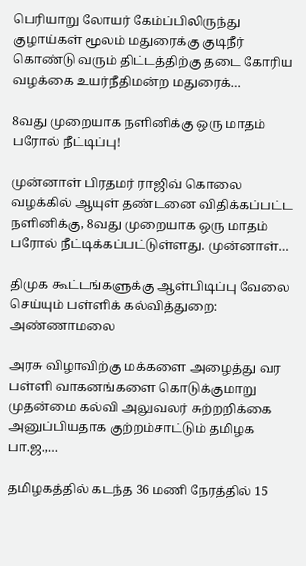பெரியாறு லோயர் கேம்ப்பிலிருந்து குழாய்கள் மூலம் மதுரைக்கு குடிநீர் கொண்டு வரும் திட்டத்திற்கு தடை கோரிய வழக்கை உயர்நீதிமன்ற மதுரைக்…

8வது முறையாக நளினிக்கு ஒரு மாதம் பரோல் நீட்டிப்பு!

முன்னாள் பிரதமர் ராஜிவ் கொலை வழக்கில் ஆயுள் தண்டனை விதிக்கப்பட்ட நளினிக்கு, 8வது முறையாக ஒரு மாதம் பரோல் நீட்டிக்கப்பட்டுள்ளது. முன்னாள்…

திமுக கூட்டங்களுக்கு ஆள்பிடிப்பு வேலை செய்யும் பள்ளிக் கல்வித்துறை: அண்ணாமலை

அரசு விழாவிற்கு மக்களை அழைத்து வர பள்ளி வாகனங்களை கொடுக்குமாறு முதன்மை கல்வி அலுவலர் சுற்றறிக்கை அனுப்பியதாக குற்றம்சாட்டும் தமிழக பா.ஜ.,…

தமிழகத்தில் கடந்த 36 மணி நேரத்தில் 15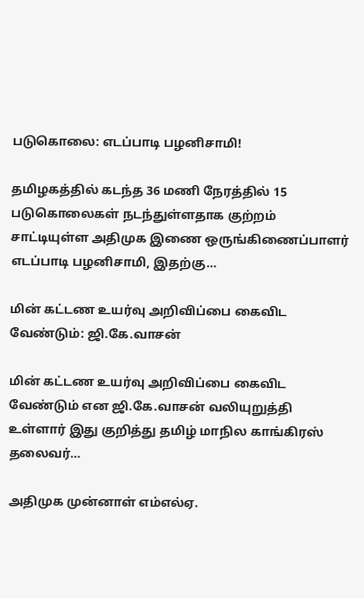படுகொலை: எடப்பாடி பழனிசாமி!

தமிழகத்தில் கடந்த 36 மணி நேரத்தில் 15 படுகொலைகள் நடந்துள்ளதாக குற்றம் சாட்டியுள்ள அதிமுக இணை ஒருங்கிணைப்பாளர் எடப்பாடி பழனிசாமி, இதற்கு…

மின் கட்டண உயர்வு அறிவிப்பை கைவிட வேண்டும்: ஜி.கே.வாசன்

மின் கட்டண உயர்வு அறிவிப்பை கைவிட வேண்டும் என ஜி.கே.வாசன் வலியுறுத்தி உள்ளார் இது குறித்து தமிழ் மாநில காங்கிரஸ் தலைவர்…

அதிமுக முன்னாள் எம்எல்ஏ.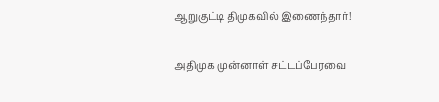ஆறுகுட்டி திமுகவில் இணைந்தார்!

அதிமுக முன்னாள் சட்டப்பேரவை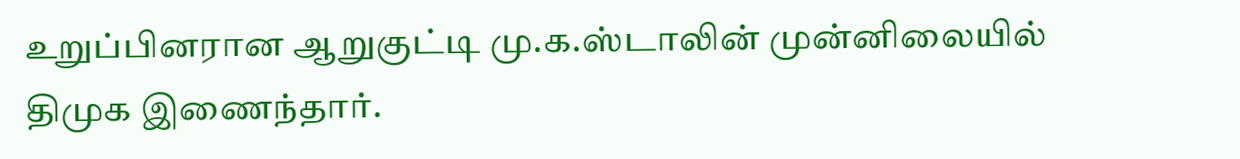உறுப்பினரான ஆறுகுட்டி மு.க.ஸ்டாலின் முன்னிலையில் திமுக இணைந்தார்.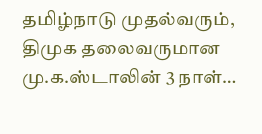தமிழ்நாடு முதல்வரும், திமுக தலைவருமான மு.க.ஸ்டாலின் 3 நாள்…